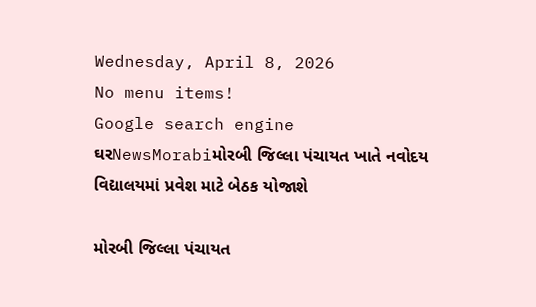Wednesday, April 8, 2026
No menu items!
Google search engine
ઘરNewsMorabiમોરબી જિલ્લા પંચાયત ખાતે નવોદય વિદ્યાલયમાં પ્રવેશ માટે બેઠક યોજાશે

મોરબી જિલ્લા પંચાયત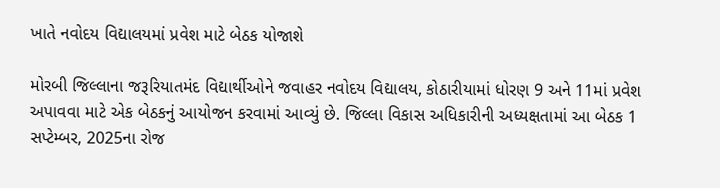ખાતે નવોદય વિદ્યાલયમાં પ્રવેશ માટે બેઠક યોજાશે

મોરબી જિલ્લાના જરૂરિયાતમંદ વિદ્યાર્થીઓને જવાહર નવોદય વિદ્યાલય, કોઠારીયામાં ધોરણ 9 અને 11માં પ્રવેશ અપાવવા માટે એક બેઠકનું આયોજન કરવામાં આવ્યું છે. જિલ્લા વિકાસ અધિકારીની અધ્યક્ષતામાં આ બેઠક 1 સપ્ટેમ્બર, 2025ના રોજ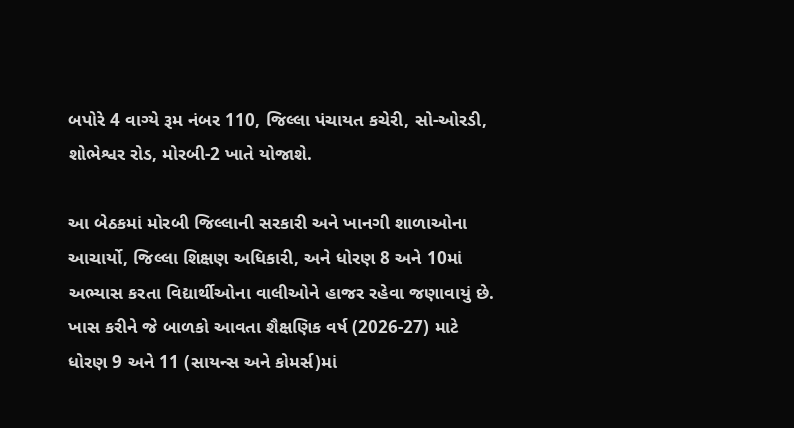બપોરે 4 વાગ્યે રૂમ નંબર 110, જિલ્લા પંચાયત કચેરી, સો-ઓરડી, શોભેશ્વર રોડ, મોરબી-2 ખાતે યોજાશે.

આ બેઠકમાં મોરબી જિલ્લાની સરકારી અને ખાનગી શાળાઓના આચાર્યો, જિલ્લા શિક્ષણ અધિકારી, અને ધોરણ 8 અને 10માં અભ્યાસ કરતા વિદ્યાર્થીઓના વાલીઓને હાજર રહેવા જણાવાયું છે. ખાસ કરીને જે બાળકો આવતા શૈક્ષણિક વર્ષ (2026-27) માટે ધોરણ 9 અને 11 (સાયન્સ અને કોમર્સ)માં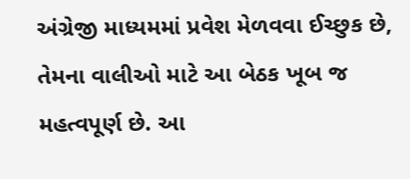અંગ્રેજી માધ્યમમાં પ્રવેશ મેળવવા ઈચ્છુક છે, તેમના વાલીઓ માટે આ બેઠક ખૂબ જ મહત્વપૂર્ણ છે. આ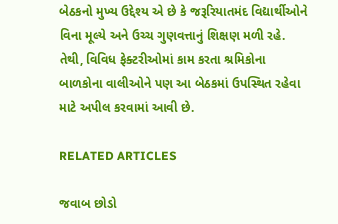બેઠકનો મુખ્ય ઉદ્દેશ્ય એ છે કે જરૂરિયાતમંદ વિદ્યાર્થીઓને વિના મૂલ્યે અને ઉચ્ચ ગુણવત્તાનું શિક્ષણ મળી રહે. તેથી, વિવિધ ફેક્ટરીઓમાં કામ કરતા શ્રમિકોના બાળકોના વાલીઓને પણ આ બેઠકમાં ઉપસ્થિત રહેવા માટે અપીલ કરવામાં આવી છે.

RELATED ARTICLES

જવાબ છોડો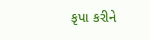કૃપા કરીને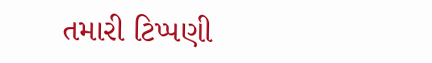તમારી ટિપ્પણી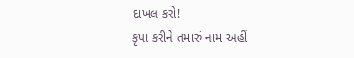દાખલ કરો!
કૃપા કરીને તમારું નામ અહીં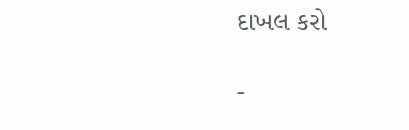દાખલ કરો

-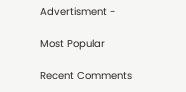Advertisment -

Most Popular

Recent Comments